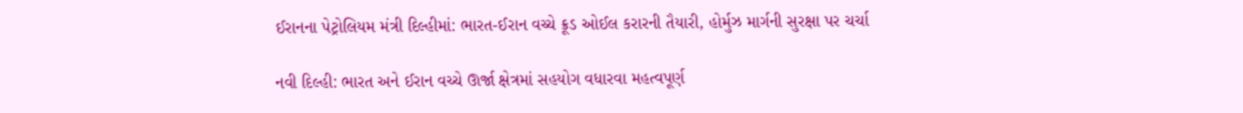ઈરાનના પેટ્રોલિયમ મંત્રી દિલ્હીમાં: ભારત-ઈરાન વચ્ચે ક્રૂડ ઓઈલ કરારની તૈયારી, હોર્મુઝ માર્ગની સુરક્ષા પર ચર્ચા

નવી દિલ્હી: ભારત અને ઈરાન વચ્ચે ઊર્જા ક્ષેત્રમાં સહયોગ વધારવા મહત્વપૂર્ણ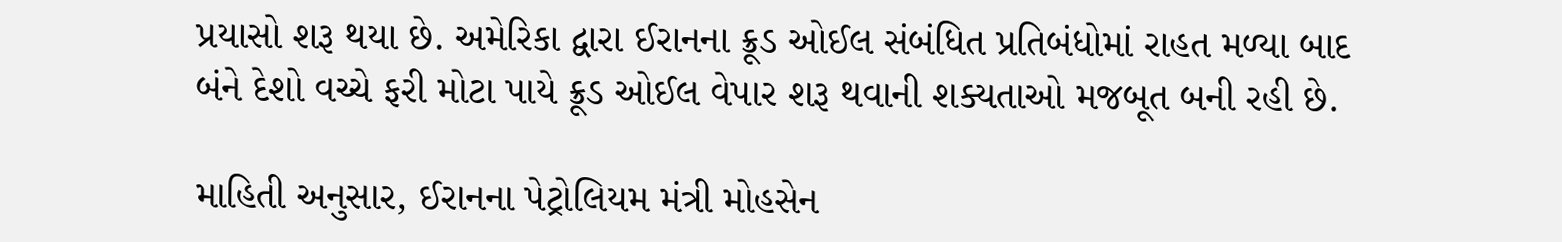પ્રયાસો શરૂ થયા છે. અમેરિકા દ્વારા ઈરાનના ક્રૂડ ઓઈલ સંબંધિત પ્રતિબંધોમાં રાહત મળ્યા બાદ બંને દેશો વચ્ચે ફરી મોટા પાયે ક્રૂડ ઓઈલ વેપાર શરૂ થવાની શક્યતાઓ મજબૂત બની રહી છે.

માહિતી અનુસાર, ઈરાનના પેટ્રોલિયમ મંત્રી મોહસેન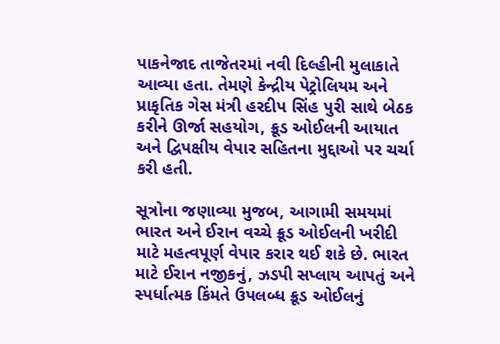પાકનેજાદ તાજેતરમાં નવી દિલ્હીની મુલાકાતે આવ્યા હતા. તેમણે કેન્દ્રીય પેટ્રોલિયમ અને પ્રાકૃતિક ગેસ મંત્રી હરદીપ સિંહ પુરી સાથે બેઠક કરીને ઊર્જા સહયોગ, ક્રૂડ ઓઈલની આયાત અને દ્વિપક્ષીય વેપાર સહિતના મુદ્દાઓ પર ચર્ચા કરી હતી.

સૂત્રોના જણાવ્યા મુજબ, આગામી સમયમાં ભારત અને ઈરાન વચ્ચે ક્રૂડ ઓઈલની ખરીદી માટે મહત્વપૂર્ણ વેપાર કરાર થઈ શકે છે. ભારત માટે ઈરાન નજીકનું, ઝડપી સપ્લાય આપતું અને સ્પર્ધાત્મક કિંમતે ઉપલબ્ધ ક્રૂડ ઓઈલનું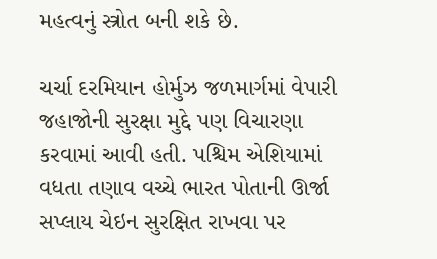મહત્વનું સ્ત્રોત બની શકે છે.

ચર્ચા દરમિયાન હોર્મુઝ જળમાર્ગમાં વેપારી જહાજોની સુરક્ષા મુદ્દે પણ વિચારણા કરવામાં આવી હતી. પશ્ચિમ એશિયામાં વધતા તણાવ વચ્ચે ભારત પોતાની ઊર્જા સપ્લાય ચેઇન સુરક્ષિત રાખવા પર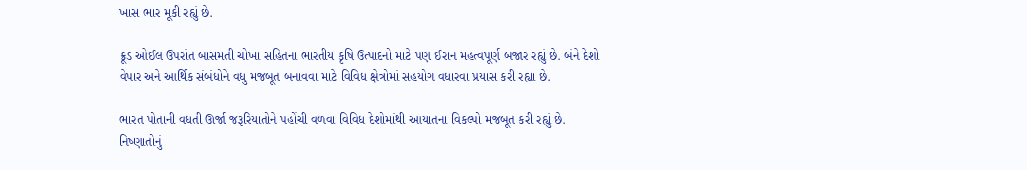ખાસ ભાર મૂકી રહ્યું છે.

ક્રૂડ ઓઈલ ઉપરાંત બાસમતી ચોખા સહિતના ભારતીય કૃષિ ઉત્પાદનો માટે પણ ઈરાન મહત્વપૂર્ણ બજાર રહ્યું છે. બંને દેશો વેપાર અને આર્થિક સંબંધોને વધુ મજબૂત બનાવવા માટે વિવિધ ક્ષેત્રોમાં સહયોગ વધારવા પ્રયાસ કરી રહ્યા છે.

ભારત પોતાની વધતી ઊર્જા જરૂરિયાતોને પહોંચી વળવા વિવિધ દેશોમાંથી આયાતના વિકલ્પો મજબૂત કરી રહ્યું છે. નિષ્ણાતોનું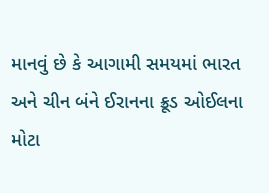માનવું છે કે આગામી સમયમાં ભારત અને ચીન બંને ઈરાનના ક્રૂડ ઓઈલના મોટા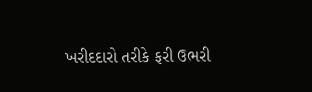ખરીદદારો તરીકે ફરી ઉભરી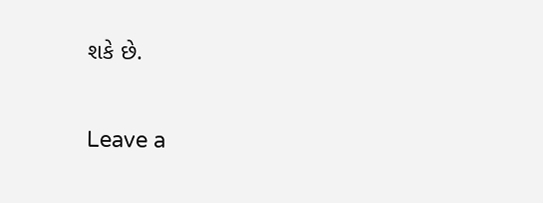શકે છે.

Leave a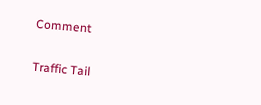Comment

Traffic Tail